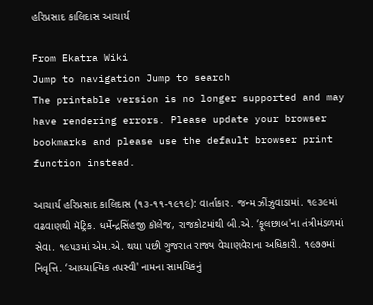હરિપ્રસાદ કાલિદાસ આચાર્ય

From Ekatra Wiki
Jump to navigation Jump to search
The printable version is no longer supported and may have rendering errors. Please update your browser bookmarks and please use the default browser print function instead.

આચાર્ય હરિપ્રસાદ કાલિદાસ (૧૩-૧૧-૧૯૧૯): વાર્તાકાર. જન્મ ઝીંઝુવાડામાં. ૧૯૩૯માં વઢવાણથી મૅટ્રિક. ધર્મેન્દ્રસિંહજી કૉલેજ, રાજકોટમાંથી બી.એ. ‘ફૂલછાબ'ના તંત્રીમંડળમાં સેવા. ૧૯૫૩માં એમ.એ. થયા પછી ગુજરાત રાજ્ય વેચાણવેરાના અધિકારી. ૧૯૭૭માં નિવૃત્તિ. ‘આધ્યાત્મિક તપસ્વી' નામના સામયિકનું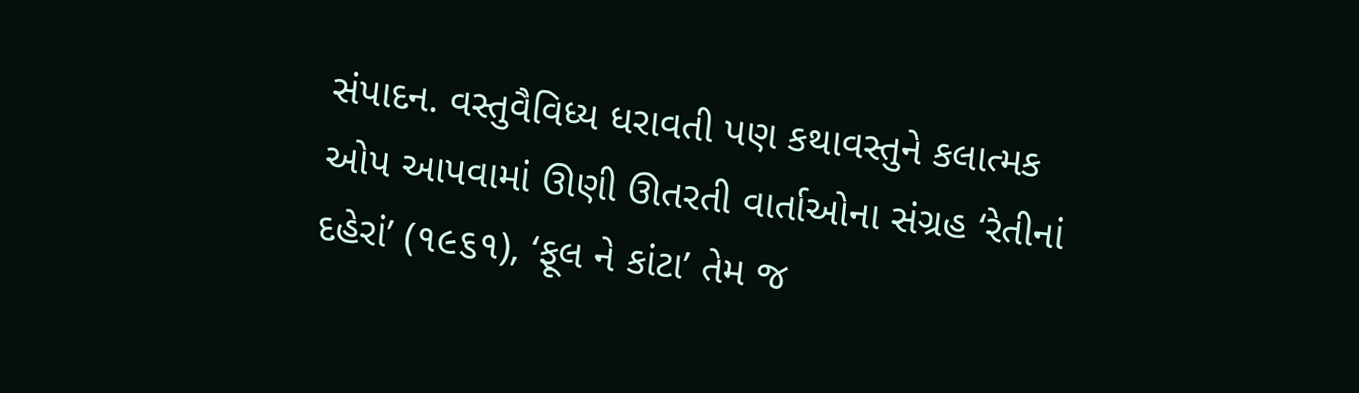સંપાદન. વસ્તુવૈવિધ્ય ધરાવતી પણ કથાવસ્તુને કલાત્મક ઓપ આપવામાં ઊણી ઊતરતી વાર્તાઓના સંગ્રહ ‘રેતીનાં દહેરાં’ (૧૯૬૧), ‘ફૂલ ને કાંટા’ તેમ જ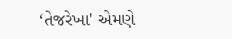‘તેજરેખા' એમણે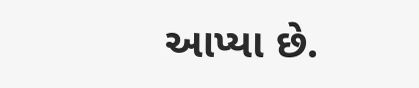આપ્યા છે.